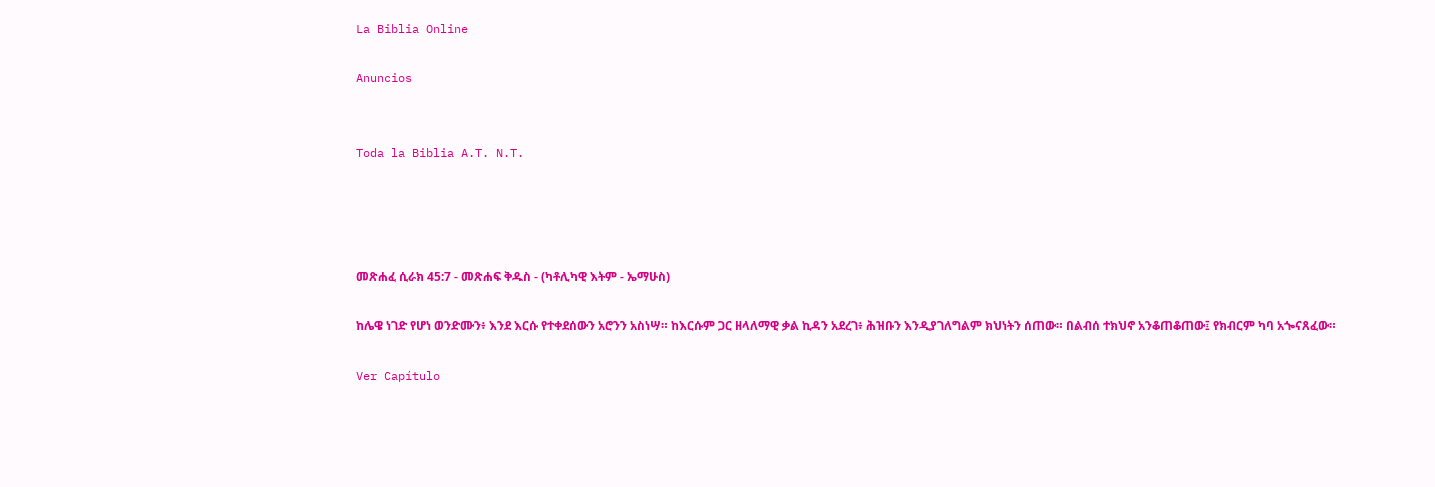La Biblia Online

Anuncios


Toda la Biblia A.T. N.T.




መጽሐፈ ሲራክ 45:7 - መጽሐፍ ቅዱስ - (ካቶሊካዊ እትም - ኤማሁስ)

ከሌዌ ነገድ የሆነ ወንድሙን፥ እንደ እርሱ የተቀደሰውን አሮንን አስነሣ። ከእርሱም ጋር ዘላለማዊ ቃል ኪዳን አደረገ፥ ሕዝቡን እንዲያገለግልም ክህነትን ሰጠው። በልብሰ ተክህኖ አንቆጠቆጠው፤ የክብርም ካባ አጐናጸፈው።

Ver Capítulo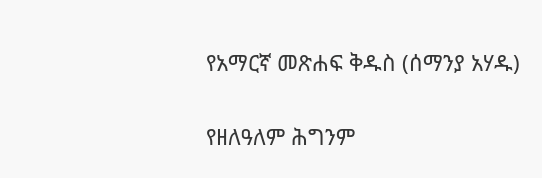የአማርኛ መጽሐፍ ቅዱስ (ሰማንያ አሃዱ)

የዘለዓለም ሕግንም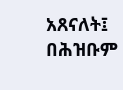አጸናለት፤ በሕዝቡም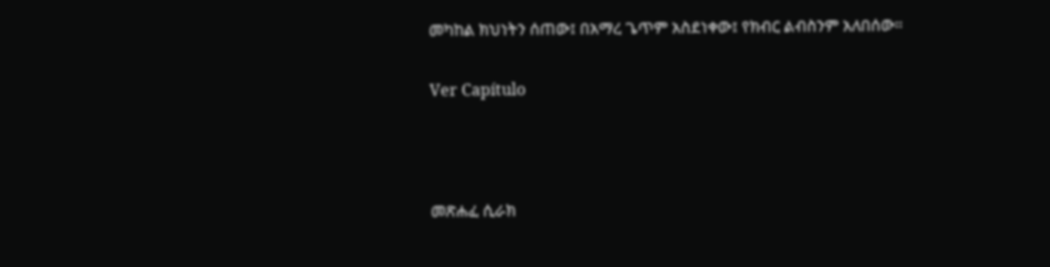መካከል ክህነትን ሰጠው፤ በአማረ ጌጥም አስደነቀው፤ የክብር ልብስንም አለበሰው።

Ver Capítulo



መጽሐፈ ሲራክ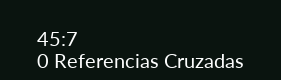45:7
0 Referencias Cruzadas